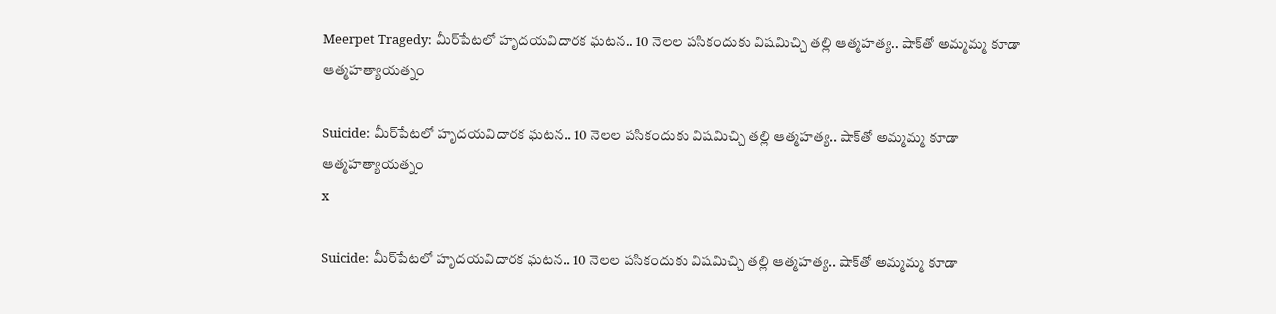Meerpet Tragedy: మీర్‌పేటలో హృదయవిదారక ఘటన.. 10 నెలల పసికందుకు విషమిచ్చి తల్లి ఆత్మహత్య.. షాక్‌తో అమ్మమ్మ కూడా ఆత్మహత్యాయత్నం

Suicide: మీర్‌పేటలో హృదయవిదారక ఘటన.. 10 నెలల పసికందుకు విషమిచ్చి తల్లి ఆత్మహత్య.. షాక్‌తో అమ్మమ్మ కూడా ఆత్మహత్యాయత్నం
x

Suicide: మీర్‌పేటలో హృదయవిదారక ఘటన.. 10 నెలల పసికందుకు విషమిచ్చి తల్లి ఆత్మహత్య.. షాక్‌తో అమ్మమ్మ కూడా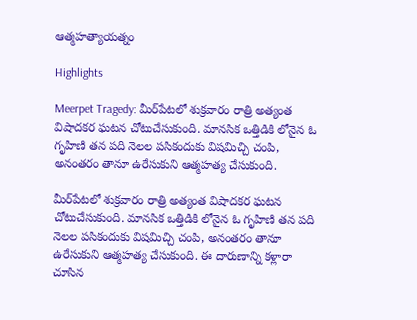ఆత్మహత్యాయత్నం

Highlights

Meerpet Tragedy: మీర్‌పేటలో శుక్రవారం రాత్రి అత్యంత విషాదకర ఘటన చోటుచేసుకుంది. మానసిక ఒత్తిడికి లోనైన ఓ గృహిణి తన పది నెలల పసికందుకు విషమిచ్చి చంపి, అనంతరం తానూ ఉరేసుకుని ఆత్మహత్య చేసుకుంది.

మీర్‌పేటలో శుక్రవారం రాత్రి అత్యంత విషాదకర ఘటన చోటుచేసుకుంది. మానసిక ఒత్తిడికి లోనైన ఓ గృహిణి తన పది నెలల పసికందుకు విషమిచ్చి చంపి, అనంతరం తానూ ఉరేసుకుని ఆత్మహత్య చేసుకుంది. ఈ దారుణాన్ని కళ్లారా చూసిన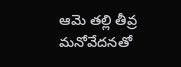ఆమె తల్లి తీవ్ర మనోవేదనతో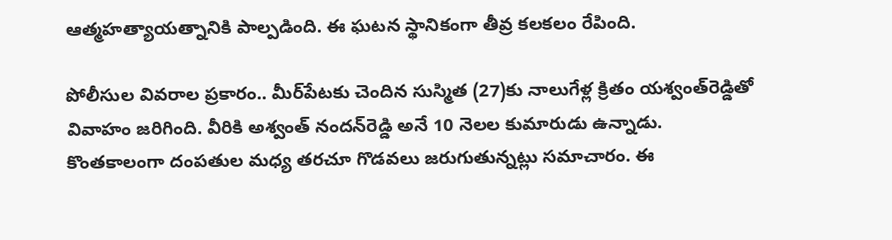ఆత్మహత్యాయత్నానికి పాల్పడింది. ఈ ఘటన స్థానికంగా తీవ్ర కలకలం రేపింది.

పోలీసుల వివరాల ప్రకారం.. మీర్‌పేటకు చెందిన సుస్మిత (27)కు నాలుగేళ్ల క్రితం యశ్వంత్‌రెడ్డితో వివాహం జరిగింది. వీరికి అశ్వంత్ నందన్‌రెడ్డి అనే 10 నెలల కుమారుడు ఉన్నాడు. కొంతకాలంగా దంపతుల మధ్య తరచూ గొడవలు జరుగుతున్నట్లు సమాచారం. ఈ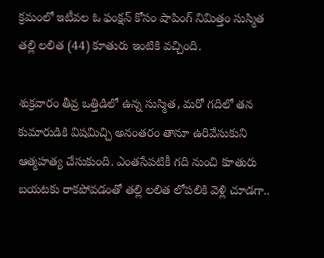క్రమంలో ఇటీవల ఓ ఫంక్షన్ కోసం షాపింగ్ నిమిత్తం సుస్మిత తల్లి లలిత (44) కూతురు ఇంటికి వచ్చింది.

శుక్రవారం తీవ్ర ఒత్తిడిలో ఉన్న సుస్మిత, మరో గదిలో తన కుమారుడికి విషమిచ్చి అనంతరం తానూ ఉరివేసుకుని ఆత్మహత్య చేసుకుంది. ఎంతసేపటికీ గది నుంచి కూతురు బయటకు రాకపోవడంతో తల్లి లలిత లోపలికి వెళ్లి చూడగా..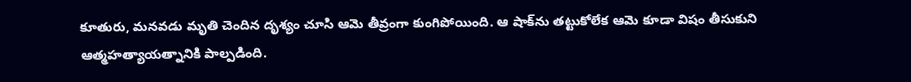కూతురు, మనవడు మృతి చెందిన దృశ్యం చూసి ఆమె తీవ్రంగా కుంగిపోయింది. ఆ షాక్‌ను తట్టుకోలేక ఆమె కూడా విషం తీసుకుని ఆత్మహత్యాయత్నానికి పాల్పడింది.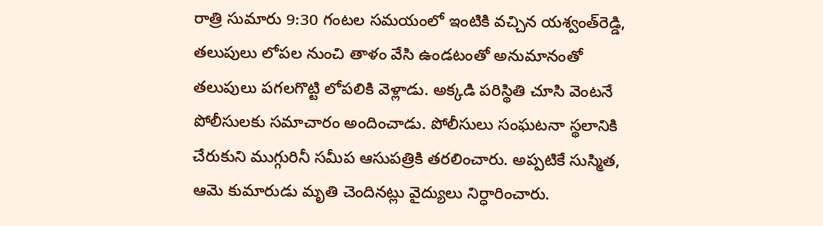రాత్రి సుమారు 9:30 గంటల సమయంలో ఇంటికి వచ్చిన యశ్వంత్‌రెడ్డి, తలుపులు లోపల నుంచి తాళం వేసి ఉండటంతో అనుమానంతో తలుపులు పగలగొట్టి లోపలికి వెళ్లాడు. అక్కడి పరిస్థితి చూసి వెంటనే పోలీసులకు సమాచారం అందించాడు. పోలీసులు సంఘటనా స్థలానికి చేరుకుని ముగ్గురినీ సమీప ఆసుపత్రికి తరలించారు. అప్పటికే సుస్మిత, ఆమె కుమారుడు మృతి చెందినట్లు వైద్యులు నిర్ధారించారు.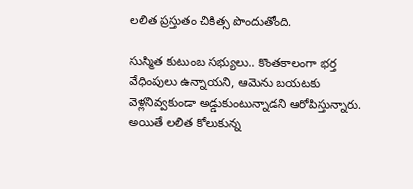లలిత ప్రస్తుతం చికిత్స పొందుతోంది.

సుస్మిత కుటుంబ సభ్యులు.. కొంతకాలంగా భర్త వేధింపులు ఉన్నాయని, ఆమెను బయటకు వెళ్లనివ్వకుండా అడ్డుకుంటున్నాడని ఆరోపిస్తున్నారు. అయితే లలిత కోలుకున్న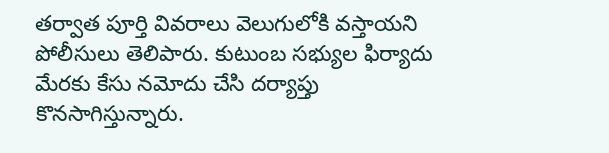తర్వాత పూర్తి వివరాలు వెలుగులోకి వస్తాయని పోలీసులు తెలిపారు. కుటుంబ సభ్యుల ఫిర్యాదు మేరకు కేసు నమోదు చేసి దర్యాప్తు కొనసాగిస్తున్నారు.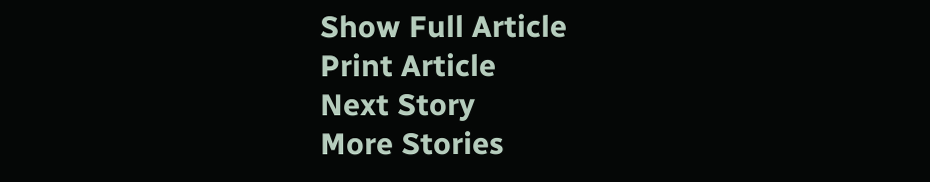Show Full Article
Print Article
Next Story
More Stories